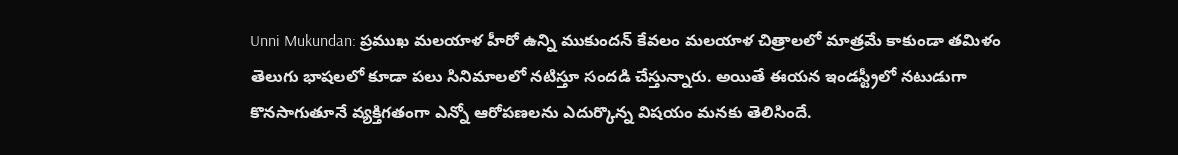Unni Mukundan: ప్రముఖ మలయాళ హీరో ఉన్ని ముకుందన్ కేవలం మలయాళ చిత్రాలలో మాత్రమే కాకుండా తమిళం తెలుగు భాషలలో కూడా పలు సినిమాలలో నటిస్తూ సందడి చేస్తున్నారు. అయితే ఈయన ఇండస్ట్రీలో నటుడుగా కొనసాగుతూనే వ్యక్తిగతంగా ఎన్నో ఆరోపణలను ఎదుర్కొన్న విషయం మనకు తెలిసిందే.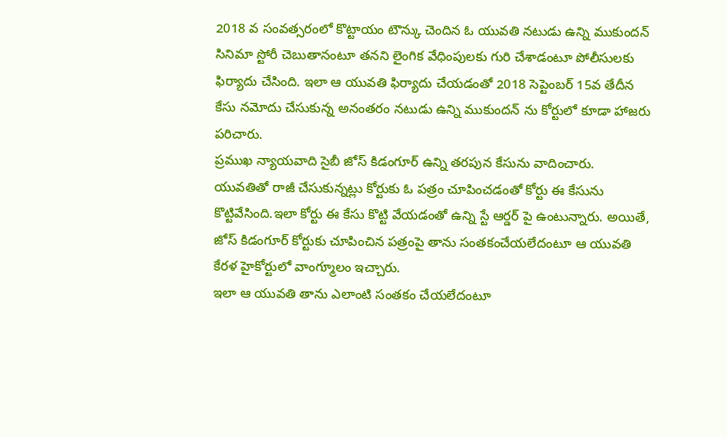2018 వ సంవత్సరంలో కొట్టాయం టౌన్కు చెందిన ఓ యువతి నటుడు ఉన్ని ముకుందన్ సినిమా స్టోరీ చెబుతానంటూ తనని లైంగిక వేధింపులకు గురి చేశాడంటూ పోలీసులకు ఫిర్యాదు చేసింది. ఇలా ఆ యువతి ఫిర్యాదు చేయడంతో 2018 సెప్టెంబర్ 15వ తేదీన కేసు నమోదు చేసుకున్న అనంతరం నటుడు ఉన్ని ముకుందన్ ను కోర్టులో కూడా హాజరు పరిచారు.
ప్రముఖ న్యాయవాది సైబీ జోస్ కిడంగూర్ ఉన్ని తరపున కేసును వాదించారు. యువతితో రాజీ చేసుకున్నట్లు కోర్టుకు ఓ పత్రం చూపించడంతో కోర్టు ఈ కేసును కొట్టివేసింది.ఇలా కోర్టు ఈ కేసు కొట్టి వేయడంతో ఉన్ని స్టే ఆర్డర్ పై ఉంటున్నారు. అయితే, జోస్ కిడంగూర్ కోర్టుకు చూపించిన పత్రంపై తాను సంతకంచేయలేదంటూ ఆ యువతి కేరళ హైకోర్టులో వాంగ్మూలం ఇచ్చారు.
ఇలా ఆ యువతి తాను ఎలాంటి సంతకం చేయలేదంటూ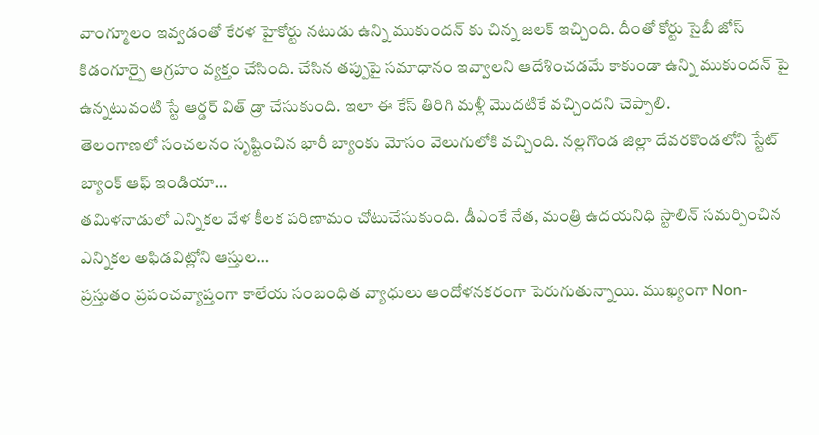వాంగ్మూలం ఇవ్వడంతో కేరళ హైకోర్టు నటుడు ఉన్ని ముకుందన్ కు చిన్న జలక్ ఇచ్చింది. దీంతో కోర్టు సైబీ జోస్ కిడంగూర్పై ఆగ్రహం వ్యక్తం చేసింది. చేసిన తప్పుపై సమాధానం ఇవ్వాలని ఆదేశించడమే కాకుండా ఉన్ని ముకుందన్ పై ఉన్నటువంటి స్టే ఆర్డర్ విత్ డ్రా చేసుకుంది. ఇలా ఈ కేస్ తిరిగి మళ్లీ మొదటికే వచ్చిందని చెప్పాలి.
తెలంగాణలో సంచలనం సృష్టించిన భారీ బ్యాంకు మోసం వెలుగులోకి వచ్చింది. నల్లగొండ జిల్లా దేవరకొండలోని స్టేట్ బ్యాంక్ ఆఫ్ ఇండియా…
తమిళనాడులో ఎన్నికల వేళ కీలక పరిణామం చోటుచేసుకుంది. డీఎంకే నేత, మంత్రి ఉదయనిధి స్టాలిన్ సమర్పించిన ఎన్నికల అఫిడవిట్లోని ఆస్తుల…
ప్రస్తుతం ప్రపంచవ్యాప్తంగా కాలేయ సంబంధిత వ్యాధులు ఆందోళనకరంగా పెరుగుతున్నాయి. ముఖ్యంగా Non-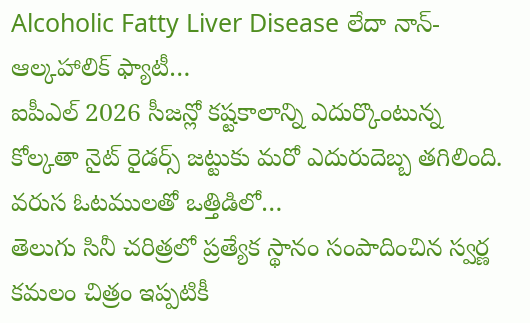Alcoholic Fatty Liver Disease లేదా నాన్-ఆల్కహాలిక్ ఫ్యాటీ…
ఐపీఎల్ 2026 సీజన్లో కష్టకాలాన్ని ఎదుర్కొంటున్న కోల్కతా నైట్ రైడర్స్ జట్టుకు మరో ఎదురుదెబ్బ తగిలింది. వరుస ఓటములతో ఒత్తిడిలో…
తెలుగు సినీ చరిత్రలో ప్రత్యేక స్థానం సంపాదించిన స్వర్ణ కమలం చిత్రం ఇప్పటికీ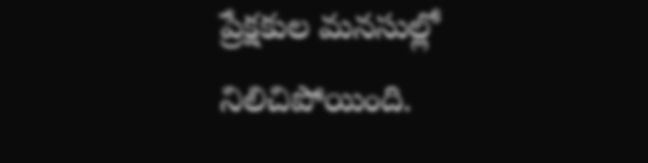ప్రేక్షకుల మనసుల్లో నిలిచిపోయింది.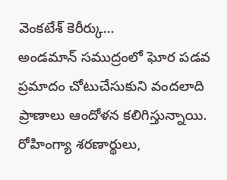వెంకటేశ్ కెరీర్కు…
అండమాన్ సముద్రంలో ఘోర పడవ ప్రమాదం చోటుచేసుకుని వందలాది ప్రాణాలు ఆందోళన కలిగిస్తున్నాయి. రోహింగ్యా శరణార్థులు,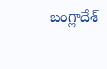బంగ్లాదేశ్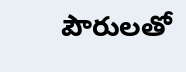పౌరులతో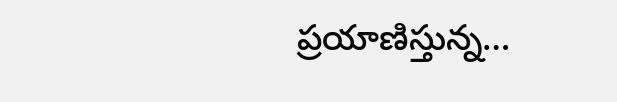ప్రయాణిస్తున్న…